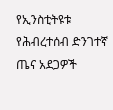የኢንስቲትዩቱ የሕብረተሰብ ድንገተኛ ጤና አደጋዎች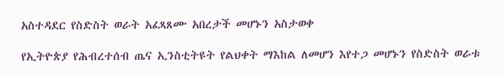አስተዳደር የስድስት ወራት አፈጻጸሙ አበረታች መሆኑን አስታወቀ

የኢትዮጵያ የሕብረተሰብ ጤና ኢንስቲትዩት የልህቀት ማእከል ለመሆን እየተጋ መሆኑን የስድስት ወራቱ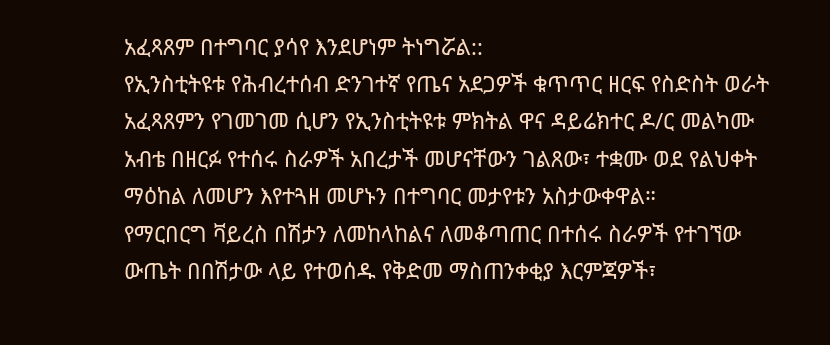አፈጻጸም በተግባር ያሳየ እንደሆነም ትነግሯል::
የኢንስቲትዩቱ የሕብረተሰብ ድንገተኛ የጤና አደጋዎች ቁጥጥር ዘርፍ የስድስት ወራት አፈጻጸምን የገመገመ ሲሆን የኢንስቲትዩቱ ምክትል ዋና ዳይሬክተር ዶ/ር መልካሙ አብቴ በዘርፉ የተሰሩ ስራዎች አበረታች መሆናቸውን ገልጸው፣ ተቋሙ ወደ የልህቀት ማዕከል ለመሆን እየተጓዘ መሆኑን በተግባር መታየቱን አስታውቀዋል።
የማርበርግ ቫይረስ በሽታን ለመከላከልና ለመቆጣጠር በተሰሩ ስራዎች የተገኘው ውጤት በበሽታው ላይ የተወሰዱ የቅድመ ማስጠንቀቂያ እርምጃዎች፣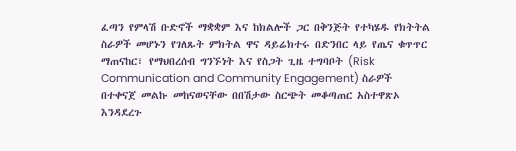ፈጣን የምላሽ ቡድኖች ማቋቋም እና ከክልሎች ጋር በቅንጅት የተካሄዱ የክትትል ስራዎች መሆኑን የገለጹት ምክትል ዋና ዳይሬክተሩ በድንበር ላይ የጤና ቁጥጥር ማጠናከር፣ የማህበረሰብ ግንኙነት እና የስጋት ጊዜ ተግባቦት (Risk Communication and Community Engagement) ስራዎች በተቀናጀ መልኩ መከናወናቸው በበሽታው ስርጭት መቆጣጠር አስተዋጽኦ እንዳደረጉ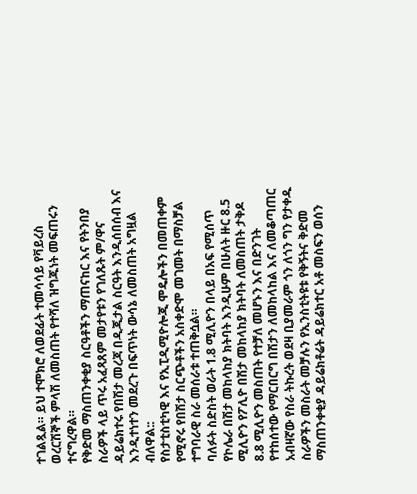ተገልጿል። ይህ ተሞክሮ ለወደፊት ተመሳሳይ የቫይረስ ወረርሽኞች ምላሽ ለመስጠት የተሻለ ዝግጁነት መፍጠሩን ተናግረዋል።
የቅድመ ማስጠንቀቂያ ስርዓቶችን ማጠናከር እና የትንበያ ስራዎች ላይ ጥሩ አፈጻጸም መታየቱን የገለጹት ም/ዋና ዳይሬክተሩ የበሽታ መረጃ በዲጂታል ስርዓት እንዲሰበሰብ እና እንዲተነተን መደረጉ በፍጥነት ውሳኔ ለመስጠት አግዟል ብለዋል::
የስታቲስቲካዊ እና የኢፒዲሚዮሎጂ ሞዴሎችን በመጠቀም የሚኖሩ የበሽታ ስርጭቶችን አስቀድሞ መገመት በማስቻል ተግባራዊ ስራ መሰራቱ ተጠቅሷል።
ባለፉት ስድስት ወራት 1.8 ሚሊዮን በላይ በአፍ የሚሰጥ የኮሌራ በሽታ መከላከያ ክትባት እንዲሁም በሁለት ዙር 8.5 ሚሊዮን የፖሊዮ በሽታ መከላከያ ክትባት ለመስጠት ታቅዶ 8.8 ሚሊዮን መስጠት የተቻለ መሆኑን እና በድንገት የተከሰተው የማርበርግ በሽታን ለመከላከል እና ለመቆጣጠር አብዛኛው የስራ ትኩረት ወደዛ ቢያመራም ጎን ለጎን ግን የታቀዱ ስራዎችን መስራት መቻሉን የኢንስቲትዩቱ የቅኝትና ቅድመ ማስጠንቀቂያ ዳይሬክቶሬት ዳይሬክተር አቶ መስፍን ወሰን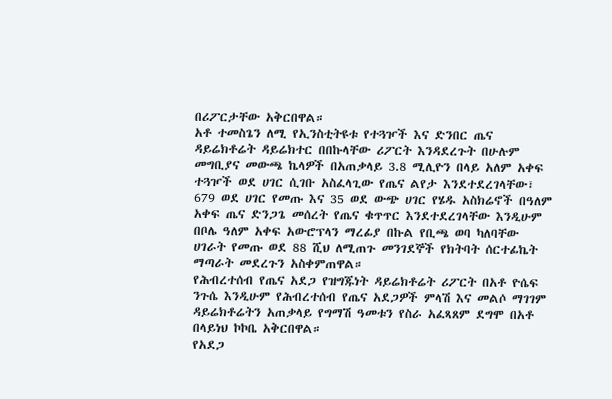በሪፖርታቸው አቅርበዋል።
አቶ ተመስጌን ለሚ የኢንስቲትዩቱ የተጓዦች እና ድንበር ጤና ዳይሬክቶሬት ዳይሬክተር በበኩላቸው ሪፖርት እንዳደረጉት በሁሉም መግቢያና መውጫ ኬላዎች በአጠቃላይ 3.8 ሚሊዮን በላይ አለም አቀፍ ተጓዦች ወደ ሀገር ሲገቡ አስፈላጊው የጤና ልየታ እንደተደረገላቸው፣ 679 ወደ ሀገር የመጡ እና 35 ወደ ውጭ ሀገር የሄዱ አስክሬኖች በዓለም አቀፍ ጤና ድንጋጌ መሰረት የጤና ቁጥጥር እንደተደረገላቸው እንዲሁም በቦሌ ዓለም አቀፍ አውሮፕላን ማረፊያ በኩል የቢጫ ወባ ካለባቸው ሀገራት የመጡ ወደ 88 ሺህ ለሚጠጉ መንገደኞች የክትባት ሰርተፊኬት ማጣራት መደረጉን አስቀምጠዋል።
የሕብረተሰብ የጤና አደጋ የዝግጁነት ዳይሬክቶሬት ሪፖርት በአቶ ዮሴፍ ንጉሴ እንዲሁም የሕብረተሰብ የጤና አደጋዎች ምላሽ እና መልሶ ማገገም ዳይሬክቶሬትን አጠቃላይ የግማሽ ዓመቱን የስራ አፈጻጸም ደግሞ በአቶ በላይነህ ኮኮቤ አቅርበዋል።
የአደጋ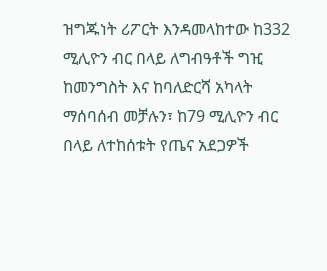ዝግጁነት ሪፖርት እንዳመላከተው ከ332 ሚሊዮን ብር በላይ ለግብዓቶች ግዢ ከመንግስት እና ከባለድርሻ አካላት ማሰባሰብ መቻሉን፣ ከ79 ሚሊዮን ብር በላይ ለተከሰቱት የጤና አደጋዎች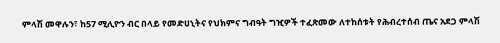ምላሽ መዋሉን፣ ከ57 ሚሊዮን ብር በላይ የመድሀኒትና የህክምና ግብዓት ግዢዎች ተፈጽመው ለተከሰቱት የሕብረተሰብ ጤና አደጋ ምላሽ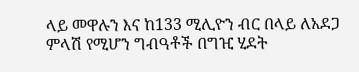ላይ መዋሉን እና ከ133 ሚሊዮን ብር በላይ ለአደጋ ምላሽ የሚሆን ግብዓቶች በግዢ ሂደት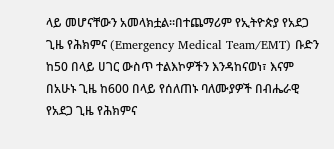ላይ መሆናቸውን አመላክቷል።በተጨማሪም የኢትዮጵያ የአደጋ ጊዜ የሕክምና (Emergency Medical Team/EMT) ቡድን ከ50 በላይ ሀገር ውስጥ ተልእኮዎችን እንዳከናወነ፣ እናም በአሁኑ ጊዜ ከ600 በላይ የሰለጠኑ ባለሙያዎች በብሔራዊ የአደጋ ጊዜ የሕክምና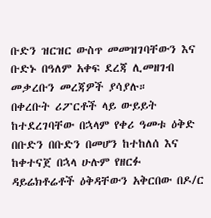ቡድን ዝርዝር ውስጥ መመዝገባቸውን እና ቡድኑ በዓለም አቀፍ ደረጃ ሊመዘገብ መቃረቡን መረጃዎች ያሳያሉ።
በቀረቡት ሪፖርቶች ላይ ውይይት ከተደረገባቸው በኋላም የቀሪ ዓመቱ ዕቅድ በቡድን በቡድን በመሆን ከተከለሰ እና ከቀተናጀ በኋላ ሁሉም የዘርፉ ዳይሬክቶሬቶች ዕቅዳቸውን አቅርበው በዶ/ር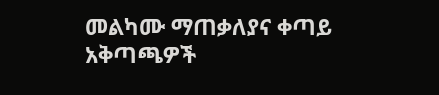መልካሙ ማጠቃለያና ቀጣይ አቅጣጫዎች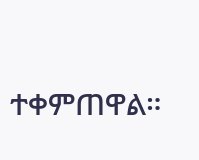ተቀምጠዋል።